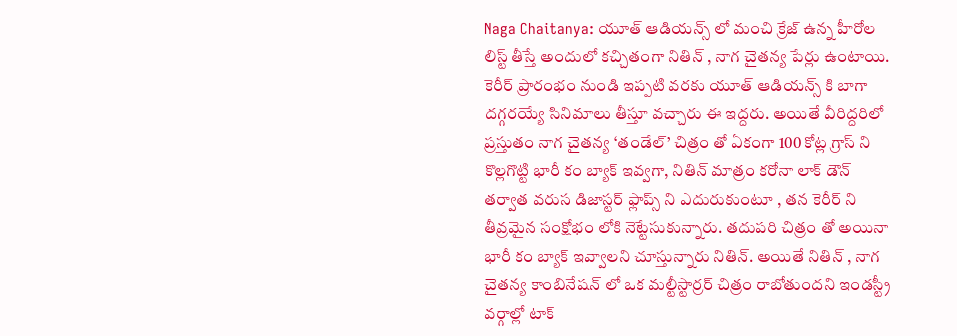Naga Chaitanya: యూత్ ఆడియన్స్ లో మంచి క్రేజ్ ఉన్న హీరోల లిస్ట్ తీస్తే అందులో కచ్చితంగా నితిన్ , నాగ చైతన్య పేర్లు ఉంటాయి. కెరీర్ ప్రారంభం నుండి ఇప్పటి వరకు యూత్ ఆడియన్స్ కి బాగా దగ్గరయ్యే సినిమాలు తీస్తూ వచ్చారు ఈ ఇద్దరు. అయితే వీరిద్దరిలో ప్రస్తుతం నాగ చైతన్య ‘తండేల్’ చిత్రం తో ఏకంగా 100 కోట్ల గ్రాస్ ని కొల్లగొట్టి భారీ కం బ్యాక్ ఇవ్వగా, నితిన్ మాత్రం కరోనా లాక్ డౌన్ తర్వాత వరుస డిజాస్టర్ ఫ్లాప్స్ ని ఎదురుకుంటూ , తన కెరీర్ ని తీవ్రమైన సంక్షోభం లోకి నెట్టేసుకున్నారు. తదుపరి చిత్రం తో అయినా భారీ కం బ్యాక్ ఇవ్వాలని చూస్తున్నారు నితిన్. అయితే నితిన్ , నాగ చైతన్య కాంబినేషన్ లో ఒక మల్టీస్టార్రర్ చిత్రం రాబోతుందని ఇండస్ట్రీ వర్గాల్లో టాక్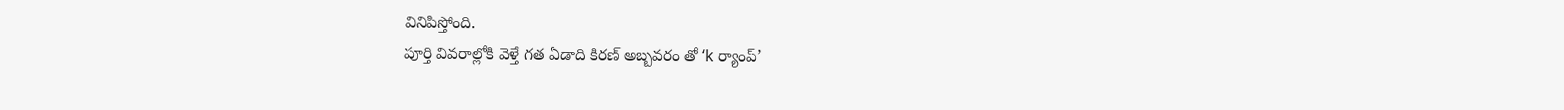వినిపిస్తోంది.
పూర్తి వివరాల్లోకి వెళ్తే గత ఏడాది కిరణ్ అబ్బవరం తో ‘k ర్యాంప్’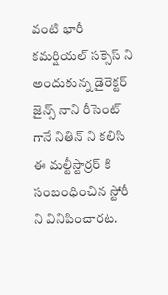వంటి భారీ కమర్షియల్ సక్సెస్ ని అందుకున్న డైరెక్టర్ జైన్స్ నాని రీసెంట్ గానే నితిన్ ని కలిసి ఈ మల్టీస్టార్రర్ కి సంబంధించిన స్టోరీ ని వినిపించారట.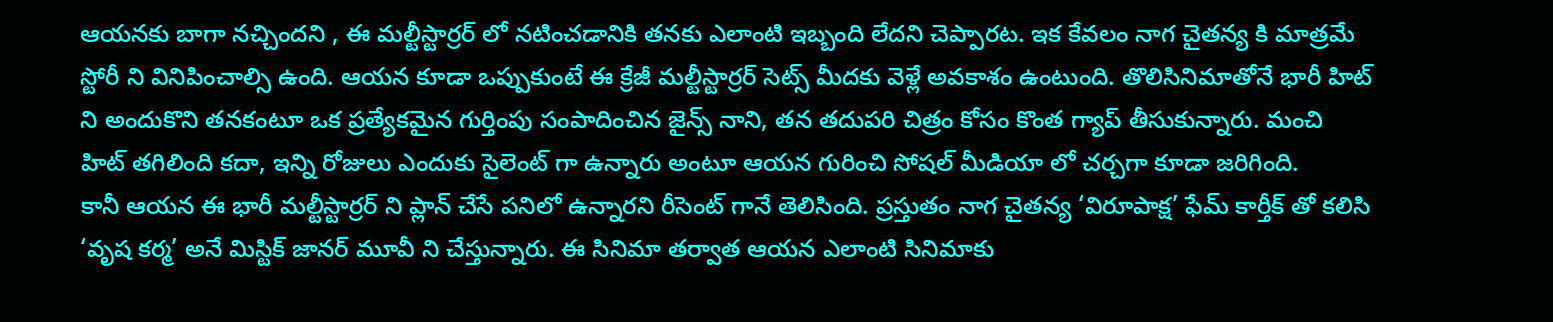ఆయనకు బాగా నచ్చిందని , ఈ మల్టీస్టార్రర్ లో నటించడానికి తనకు ఎలాంటి ఇబ్బంది లేదని చెప్పారట. ఇక కేవలం నాగ చైతన్య కి మాత్రమే స్టోరీ ని వినిపించాల్సి ఉంది. ఆయన కూడా ఒప్పుకుంటే ఈ క్రేజీ మల్టీస్టార్రర్ సెట్స్ మీదకు వెళ్లే అవకాశం ఉంటుంది. తొలిసినిమాతోనే భారీ హిట్ ని అందుకొని తనకంటూ ఒక ప్రత్యేకమైన గుర్తింపు సంపాదించిన జైన్స్ నాని, తన తదుపరి చిత్రం కోసం కొంత గ్యాప్ తీసుకున్నారు. మంచి హిట్ తగిలింది కదా, ఇన్ని రోజులు ఎందుకు సైలెంట్ గా ఉన్నారు అంటూ ఆయన గురించి సోషల్ మీడియా లో చర్చగా కూడా జరిగింది.
కానీ ఆయన ఈ భారీ మల్టీస్టార్రర్ ని ప్లాన్ చేసే పనిలో ఉన్నారని రీసెంట్ గానే తెలిసింది. ప్రస్తుతం నాగ చైతన్య ‘విరూపాక్ష’ ఫేమ్ కార్తీక్ తో కలిసి ‘వృష కర్మ’ అనే మిస్టిక్ జానర్ మూవీ ని చేస్తున్నారు. ఈ సినిమా తర్వాత ఆయన ఎలాంటి సినిమాకు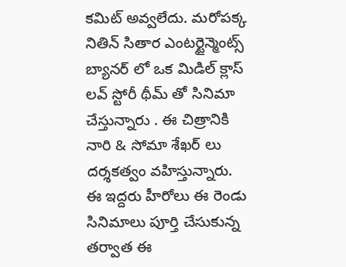కమిట్ అవ్వలేదు. మరోపక్క నితిన్ సితార ఎంటర్టైన్మెంట్స్ బ్యానర్ లో ఒక మిడిల్ క్లాస్ లవ్ స్టోరీ థీమ్ తో సినిమా చేస్తున్నారు . ఈ చిత్రానికి నారి & సోమా శేఖర్ లు దర్శకత్వం వహిస్తున్నారు. ఈ ఇద్దరు హీరోలు ఈ రెండు సినిమాలు పూర్తి చేసుకున్న తర్వాత ఈ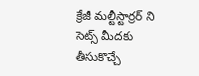క్రేజీ మల్టీస్టార్రర్ ని సెట్స్ మీదకు తీసుకొచ్చే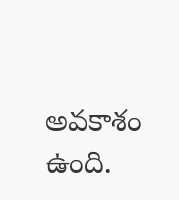అవకాశం ఉంది.